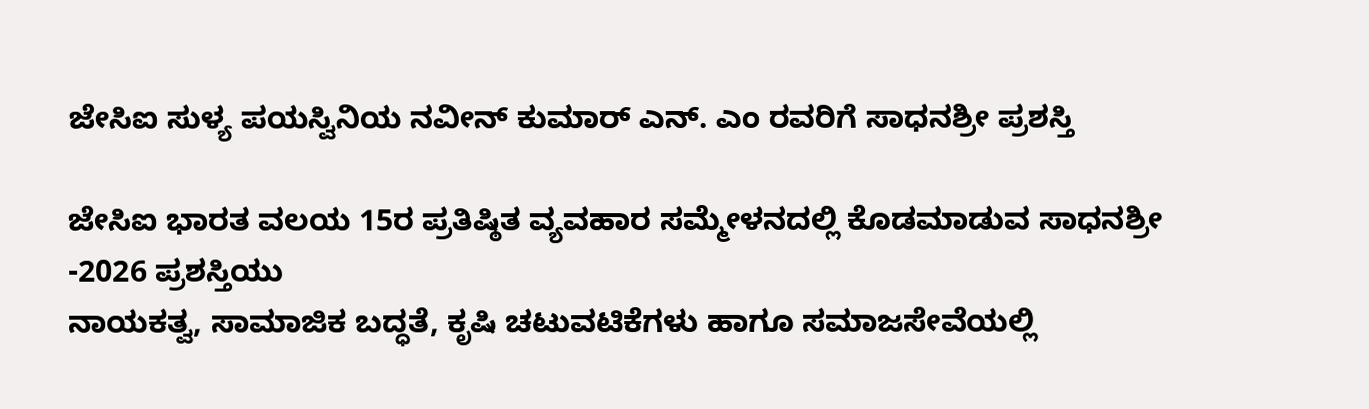ಜೇಸಿಐ ಸುಳ್ಯ ಪಯಸ್ವಿನಿಯ ನವೀನ್ ಕುಮಾರ್ ಎನ್. ಎಂ ರವರಿಗೆ ಸಾಧನಶ್ರೀ ಪ್ರಶಸ್ತಿ

ಜೇಸಿಐ ಭಾರತ ವಲಯ 15ರ ಪ್ರತಿಷ್ಠಿತ ವ್ಯವಹಾರ ಸಮ್ಮೇಳನದಲ್ಲಿ ಕೊಡಮಾಡುವ ಸಾಧನಶ್ರೀ -2026 ಪ್ರಶಸ್ತಿಯು
ನಾಯಕತ್ವ, ಸಾಮಾಜಿಕ ಬದ್ಧತೆ, ಕೃಷಿ ಚಟುವಟಿಕೆಗಳು ಹಾಗೂ ಸಮಾಜಸೇವೆಯಲ್ಲಿ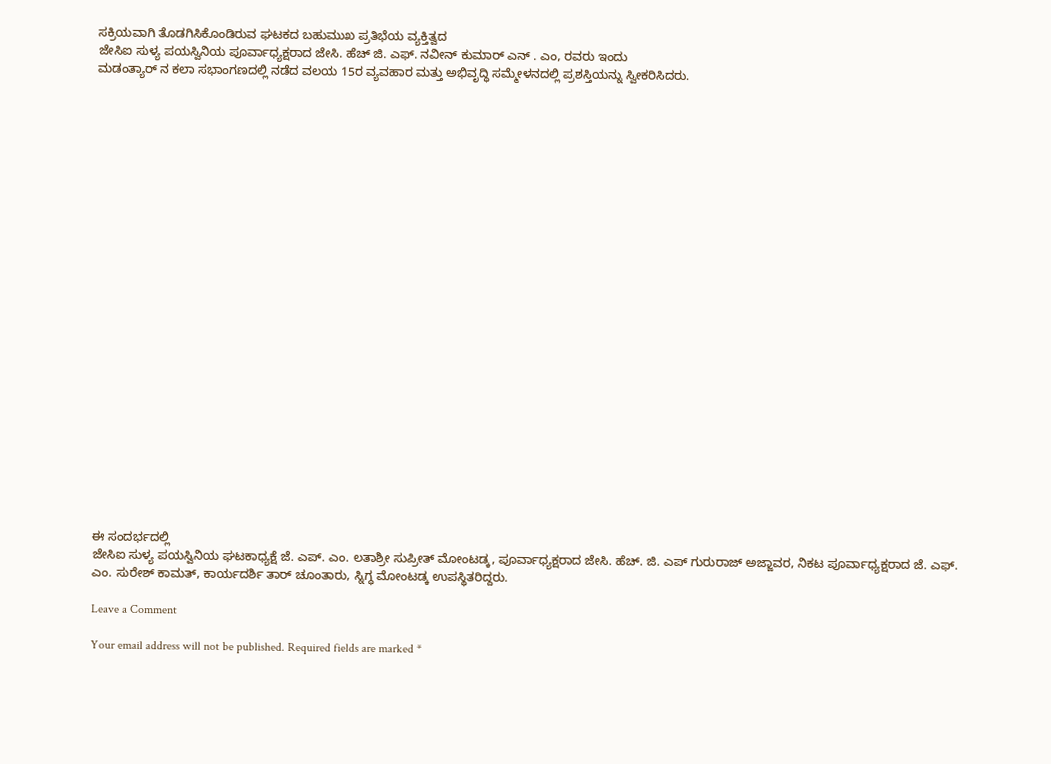ಸಕ್ರಿಯವಾಗಿ ತೊಡಗಿಸಿಕೊಂಡಿರುವ ಘಟಕದ ಬಹುಮುಖ ಪ್ರತಿಭೆಯ ವ್ಯಕ್ತಿತ್ವದ
ಜೇಸಿಐ ಸುಳ್ಯ ಪಯಸ್ವಿನಿಯ ಪೂರ್ವಾಧ್ಯಕ್ಷರಾದ ಜೇಸಿ. ಹೆಚ್ ಜಿ. ಎಫ್. ನವೀನ್ ಕುಮಾರ್ ಎನ್ . ಎಂ, ರವರು ಇಂದು
ಮಡಂತ್ಯಾರ್ ನ ಕಲಾ ಸಭಾಂಗಣದಲ್ಲಿ ನಡೆದ ವಲಯ 15ರ ವ್ಯವಹಾರ ಮತ್ತು ಅಭಿವೃದ್ಧಿ ಸಮ್ಮೇಳನದಲ್ಲಿ ಪ್ರಶಸ್ತಿಯನ್ನು ಸ್ವೀಕರಿಸಿದರು.

























ಈ ಸಂದರ್ಭದಲ್ಲಿ
ಜೇಸಿಐ ಸುಳ್ಯ ಪಯಸ್ವಿನಿಯ ಘಟಕಾಧ್ಯಕ್ಷೆ ಜೆ. ಎಪ್. ಎಂ. ಲತಾಶ್ರೀ ಸುಪ್ರೀತ್ ಮೋಂಟಡ್ಕ, ಪೂರ್ವಾಧ್ಯಕ್ಷರಾದ ಜೇಸಿ. ಹೆಚ್. ಜಿ. ಎಪ್ ಗುರುರಾಜ್ ಅಜ್ಜಾವರ, ನಿಕಟ ಪೂರ್ವಾಧ್ಯಕ್ಷರಾದ ಜೆ. ಎಫ್. ಎಂ. ಸುರೇಶ್ ಕಾಮತ್, ಕಾರ್ಯದರ್ಶಿ ತಾರ್ ಚೂಂತಾರು, ಸ್ನಿಗ್ಧ ಮೋಂಟಡ್ಕ ಉಪಸ್ಥಿತರಿದ್ದರು.

Leave a Comment

Your email address will not be published. Required fields are marked *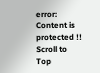error: Content is protected !!
Scroll to Top